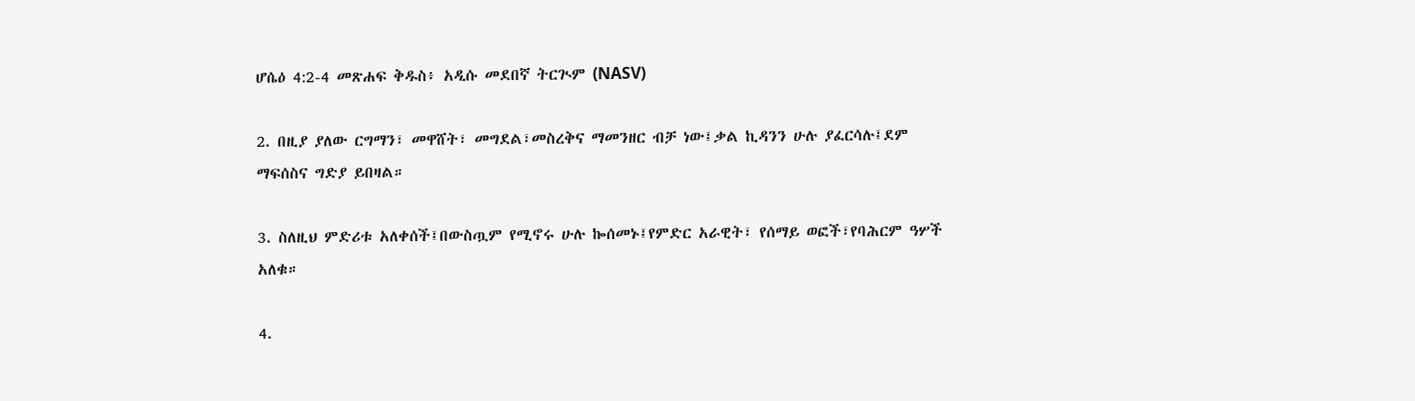ሆሴዕ 4:2-4 መጽሐፍ ቅዱስ፥ አዲሱ መደበኛ ትርጒም (NASV)

2. በዚያ ያለው ርግማን፣ መዋሸት፣ መግደል፣መስረቅና ማመንዘር ብቻ ነው፤ቃል ኪዳንን ሁሉ ያፈርሳሉ፤ደም ማፍሰስና ግድያ ይበዛል።

3. ስለዚህ ምድሪቱ አለቀሰች፤በውስጧም የሚኖሩ ሁሉ ኰሰመኑ፤የምድር አራዊት፣ የሰማይ ወፎች፣የባሕርም ዓሦች አለቁ።

4.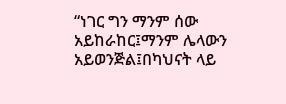“ነገር ግን ማንም ሰው አይከራከር፤ማንም ሌላውን አይወንጅል፤በካህናት ላይ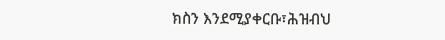ክስን እንደሚያቀርቡ፣ሕዝብህ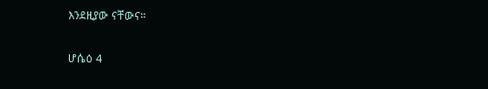እንደዚያው ናቸውና።

ሆሴዕ 4